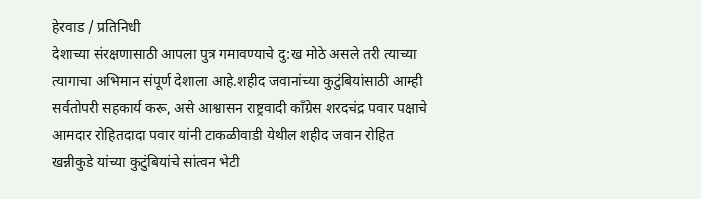हेरवाड / प्रतिनिधी
देशाच्या संरक्षणासाठी आपला पुत्र गमावण्याचे दु:ख मोठे असले तरी त्याच्या त्यागाचा अभिमान संपूर्ण देशाला आहे.शहीद जवानांच्या कुटुंबियांसाठी आम्ही सर्वतोपरी सहकार्य करू, असे आश्वासन राष्ट्रवादी काँग्रेस शरदचंद्र पवार पक्षाचे आमदार रोहितदादा पवार यांनी टाकळीवाडी येथील शहीद जवान रोहित खन्नीकुडे यांच्या कुटुंबियांचे सांत्वन भेटी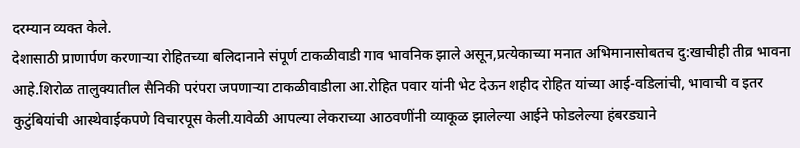दरम्यान व्यक्त केले.
देशासाठी प्राणार्पण करणाऱ्या रोहितच्या बलिदानाने संपूर्ण टाकळीवाडी गाव भावनिक झाले असून,प्रत्येकाच्या मनात अभिमानासोबतच दु:खाचीही तीव्र भावना आहे.शिरोळ तालुक्यातील सैनिकी परंपरा जपणाऱ्या टाकळीवाडीला आ.रोहित पवार यांनी भेट देऊन शहीद रोहित यांच्या आई-वडिलांची, भावाची व इतर कुटुंबियांची आस्थेवाईकपणे विचारपूस केली.यावेळी आपल्या लेकराच्या आठवणींनी व्याकूळ झालेल्या आईने फोडलेल्या हंबरड्याने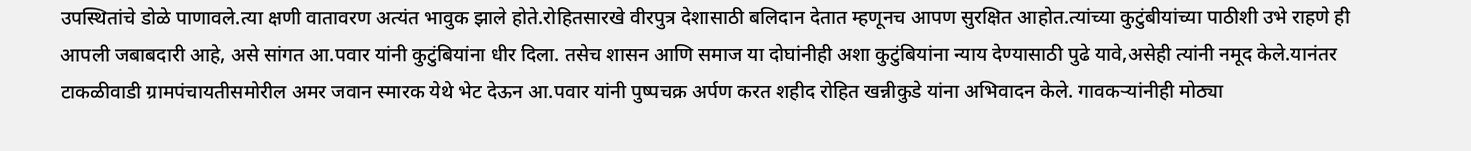उपस्थितांचे डोळे पाणावले.त्या क्षणी वातावरण अत्यंत भावुक झाले होते.रोहितसारखे वीरपुत्र देशासाठी बलिदान देतात म्हणूनच आपण सुरक्षित आहोत.त्यांच्या कुटुंबीयांच्या पाठीशी उभे राहणे ही आपली जबाबदारी आहे, असे सांगत आ.पवार यांनी कुटुंबियांना धीर दिला. तसेच शासन आणि समाज या दोघांनीही अशा कुटुंबियांना न्याय देण्यासाठी पुढे यावे,असेही त्यांनी नमूद केले.यानंतर टाकळीवाडी ग्रामपंचायतीसमोरील अमर जवान स्मारक येथे भेट देऊन आ.पवार यांनी पुष्पचक्र अर्पण करत शहीद रोहित खन्नीकुडे यांना अभिवादन केले. गावकऱ्यांनीही मोठ्या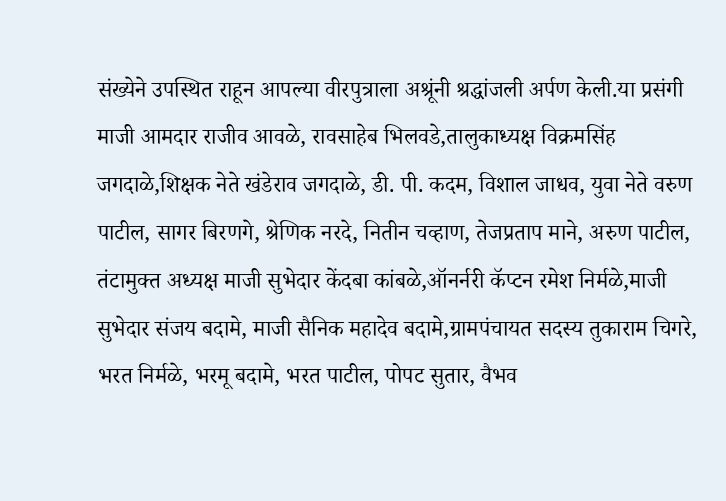संख्येने उपस्थित राहून आपल्या वीरपुत्राला अश्रूंनी श्रद्धांजली अर्पण केली.या प्रसंगी माजी आमदार राजीव आवळे, रावसाहेब भिलवडे,तालुकाध्यक्ष विक्रमसिंह जगदाळे,शिक्षक नेते खंडेराव जगदाळे, डी. पी. कदम, विशाल जाधव, युवा नेते वरुण पाटील, सागर बिरणगे, श्रेणिक नरदे, नितीन चव्हाण, तेजप्रताप माने, अरुण पाटील, तंटामुक्त अध्यक्ष माजी सुभेदार केंदबा कांबळे,ऑनर्नरी कॅप्टन रमेश निर्मळे,माजी सुभेदार संजय बदामे, माजी सैनिक महादेव बदामे,ग्रामपंचायत सदस्य तुकाराम चिगरे, भरत निर्मळे, भरमू बदामे, भरत पाटील, पोपट सुतार, वैभव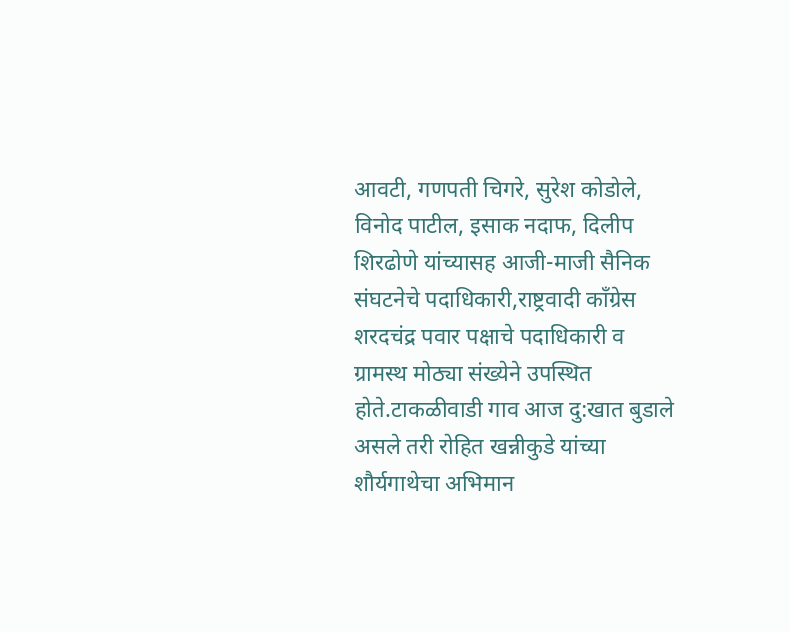आवटी, गणपती चिगरे, सुरेश कोडोले, विनोद पाटील, इसाक नदाफ, दिलीप शिरढोणे यांच्यासह आजी-माजी सैनिक संघटनेचे पदाधिकारी,राष्ट्रवादी काँग्रेस शरदचंद्र पवार पक्षाचे पदाधिकारी व ग्रामस्थ मोठ्या संख्येने उपस्थित होते.टाकळीवाडी गाव आज दु:खात बुडाले असले तरी रोहित खन्नीकुडे यांच्या शौर्यगाथेचा अभिमान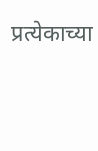प्रत्येकाच्या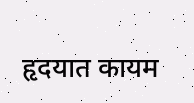हृदयात कायम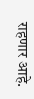राहणार आहे.